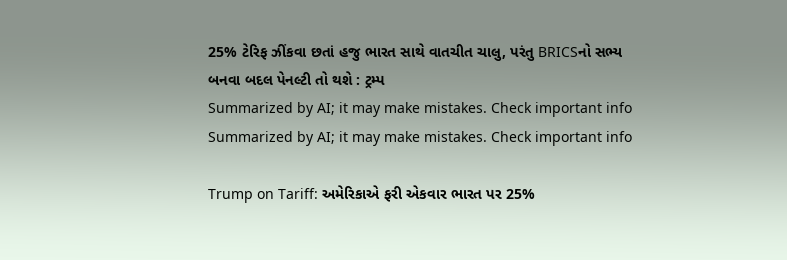25% ટેરિફ ઝીંકવા છતાં હજુ ભારત સાથે વાતચીત ચાલુ, પરંતુ BRICSનો સભ્ય બનવા બદલ પેનલ્ટી તો થશે : ટ્રમ્પ
Summarized by AI; it may make mistakes. Check important info
Summarized by AI; it may make mistakes. Check important info

Trump on Tariff: અમેરિકાએ ફરી એકવાર ભારત પર 25%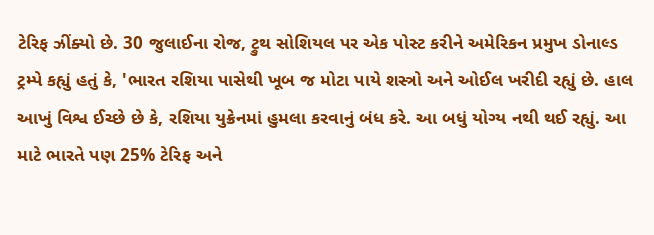ટેરિફ ઝીંક્યો છે. 30 જુલાઈના રોજ, ટ્રુથ સોશિયલ પર એક પોસ્ટ કરીને અમેરિકન પ્રમુખ ડોનાલ્ડ ટ્રમ્પે કહ્યું હતું કે, 'ભારત રશિયા પાસેથી ખૂબ જ મોટા પાયે શસ્ત્રો અને ઓઈલ ખરીદી રહ્યું છે. હાલ આખું વિશ્વ ઈચ્છે છે કે, રશિયા યુક્રેનમાં હુમલા કરવાનું બંધ કરે. આ બધું યોગ્ય નથી થઈ રહ્યું. આ માટે ભારતે પણ 25% ટેરિફ અને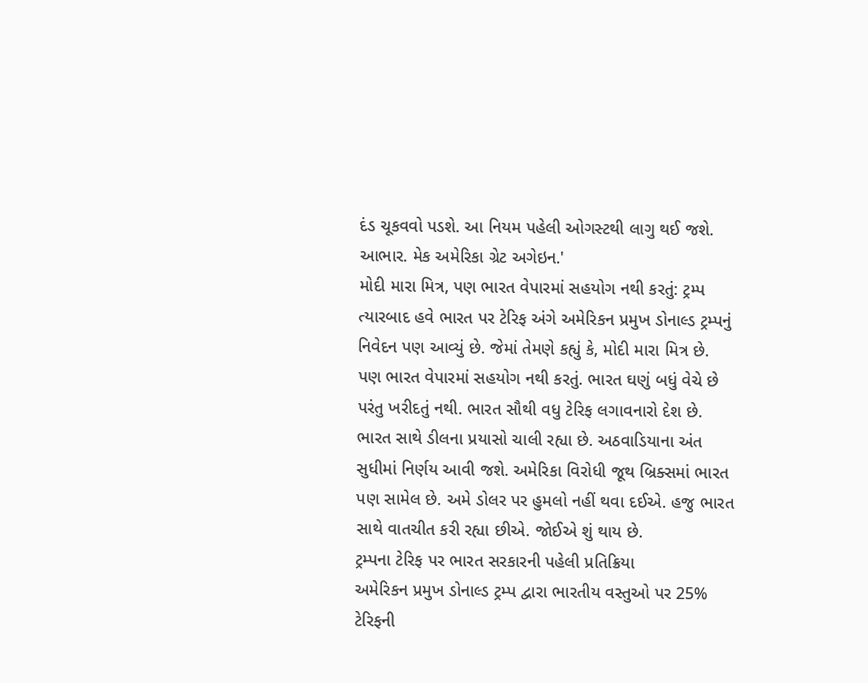દંડ ચૂકવવો પડશે. આ નિયમ પહેલી ઓગસ્ટથી લાગુ થઈ જશે. આભાર. મેક અમેરિકા ગ્રેટ અગેઇન.'
મોદી મારા મિત્ર, પણ ભારત વેપારમાં સહયોગ નથી કરતું: ટ્રમ્પ
ત્યારબાદ હવે ભારત પર ટેરિફ અંગે અમેરિકન પ્રમુખ ડોનાલ્ડ ટ્રમ્પનું નિવેદન પણ આવ્યું છે. જેમાં તેમણે કહ્યું કે, મોદી મારા મિત્ર છે. પણ ભારત વેપારમાં સહયોગ નથી કરતું. ભારત ઘણું બધું વેચે છે પરંતુ ખરીદતું નથી. ભારત સૌથી વધુ ટેરિફ લગાવનારો દેશ છે. ભારત સાથે ડીલના પ્રયાસો ચાલી રહ્યા છે. અઠવાડિયાના અંત સુધીમાં નિર્ણય આવી જશે. અમેરિકા વિરોધી જૂથ બ્રિક્સમાં ભારત પણ સામેલ છે. અમે ડોલર પર હુમલો નહીં થવા દઈએ. હજુ ભારત સાથે વાતચીત કરી રહ્યા છીએ. જોઈએ શું થાય છે.
ટ્રમ્પના ટેરિફ પર ભારત સરકારની પહેલી પ્રતિક્રિયા
અમેરિકન પ્રમુખ ડોનાલ્ડ ટ્રમ્પ દ્વારા ભારતીય વસ્તુઓ પર 25% ટેરિફની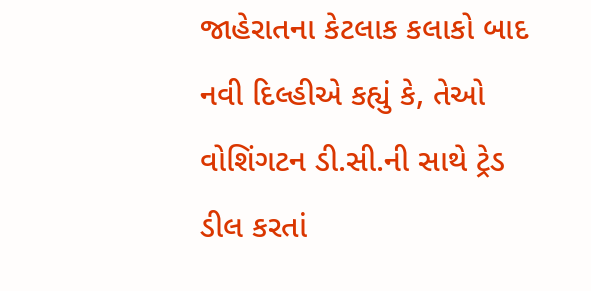જાહેરાતના કેટલાક કલાકો બાદ નવી દિલ્હીએ કહ્યું કે, તેઓ વોશિંગટન ડી.સી.ની સાથે ટ્રેડ ડીલ કરતાં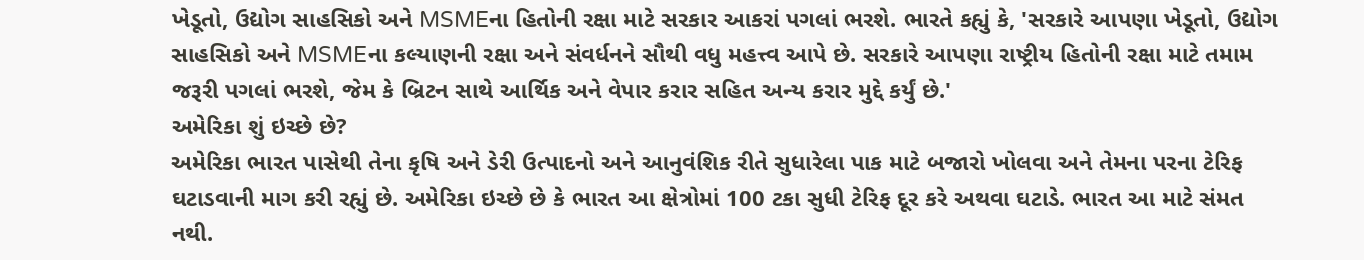ખેડૂતો, ઉદ્યોગ સાહસિકો અને MSMEના હિતોની રક્ષા માટે સરકાર આકરાં પગલાં ભરશે. ભારતે કહ્યું કે, 'સરકારે આપણા ખેડૂતો, ઉદ્યોગ સાહસિકો અને MSMEના કલ્યાણની રક્ષા અને સંવર્ધનને સૌથી વધુ મહત્ત્વ આપે છે. સરકારે આપણા રાષ્ટ્રીય હિતોની રક્ષા માટે તમામ જરૂરી પગલાં ભરશે, જેમ કે બ્રિટન સાથે આર્થિક અને વેપાર કરાર સહિત અન્ય કરાર મુદ્દે કર્યું છે.'
અમેરિકા શું ઇચ્છે છે?
અમેરિકા ભારત પાસેથી તેના કૃષિ અને ડેરી ઉત્પાદનો અને આનુવંશિક રીતે સુધારેલા પાક માટે બજારો ખોલવા અને તેમના પરના ટેરિફ ઘટાડવાની માગ કરી રહ્યું છે. અમેરિકા ઇચ્છે છે કે ભારત આ ક્ષેત્રોમાં 100 ટકા સુધી ટેરિફ દૂર કરે અથવા ઘટાડે. ભારત આ માટે સંમત નથી.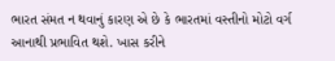ભારત સંમત ન થવાનું કારણ એ છે કે ભારતમાં વસ્તીનો મોટો વર્ગ આનાથી પ્રભાવિત થશે. ખાસ કરીને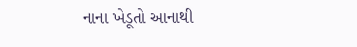નાના ખેડૂતો આનાથી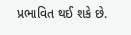પ્રભાવિત થઈ શકે છે.